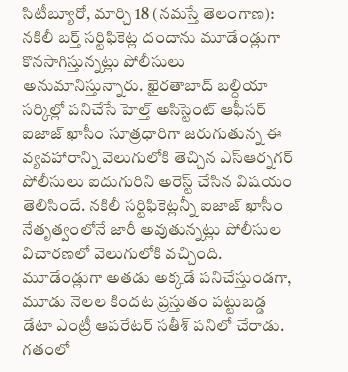సిటీబ్యూరో, మార్చి 18 (నమస్తే తెలంగాణ): నకిలీ బర్త్ సర్టిఫికెట్ల దందాను మూడేండ్లుగా కొనసాగిస్తున్నట్లు పోలీసులు అనుమానిస్తున్నారు. ఖైరతాబాద్ బల్దియా సర్కిల్లో పనిచేసే హెల్త్ అసిస్టెంట్ ఆఫీసర్ ఐజాజ్ ఖాసీం సూత్రధారిగా జరుగుతున్న ఈ వ్యవహారాన్ని వెలుగులోకి తెచ్చిన ఎస్ఆర్నగర్ పోలీసులు ఐదుగురిని అరెస్ట్ చేసిన విషయం తెలిసిందే. నకిలీ సర్టిఫికెట్లన్నీ ఐజాజ్ ఖాసీం నేతృత్వంలోనే జారీ అవుతున్నట్లు పోలీసుల విచారణలో వెలుగులోకి వచ్చింది. మూడేండ్లుగా అతడు అక్కడే పనిచేస్తుండగా, మూడు నెలల కిందట ప్రస్తుతం పట్టుబడ్డ డేటా ఎంట్రీ ఆపరేటర్ సతీశ్ పనిలో చేరాడు. గతంలో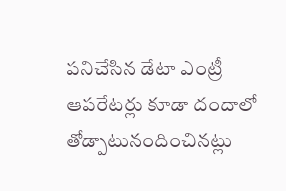పనిచేసిన డేటా ఎంట్రీ ఆపరేటర్లు కూడా దందాలో తోడ్పాటునందించినట్లు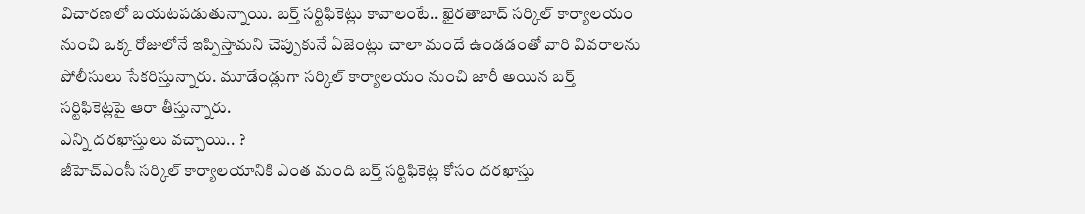విచారణలో బయటపడుతున్నాయి. బర్త్ సర్టిఫికెట్లు కావాలంటే.. ఖైరతాబాద్ సర్కిల్ కార్యాలయం నుంచి ఒక్క రోజులోనే ఇప్పిస్తామని చెప్పుకునే ఏజెంట్లు చాలా మందే ఉండడంతో వారి వివరాలను పోలీసులు సేకరిస్తున్నారు. మూడేండ్లుగా సర్కిల్ కార్యాలయం నుంచి జారీ అయిన బర్త్ సర్టిఫికెట్లపై ఆరా తీస్తున్నారు.
ఎన్ని దరఖాస్తులు వచ్చాయి.. ?
జీహెచ్ఎంసీ సర్కిల్ కార్యాలయానికి ఎంత మంది బర్త్ సర్టిఫికెట్ల కోసం దరఖాస్తు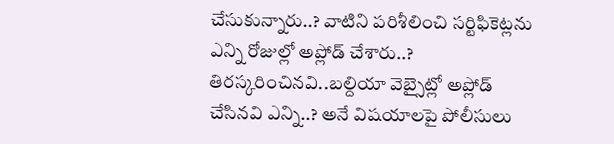చేసుకున్నారు..? వాటిని పరిశీలించి సర్టిఫికెట్లను ఎన్ని రోజుల్లో అప్లోడ్ చేశారు..? తిరస్కరించినవి..బల్దియా వెబ్సైట్లో అప్లోడ్ చేసినవి ఎన్ని..? అనే విషయాలపై పోలీసులు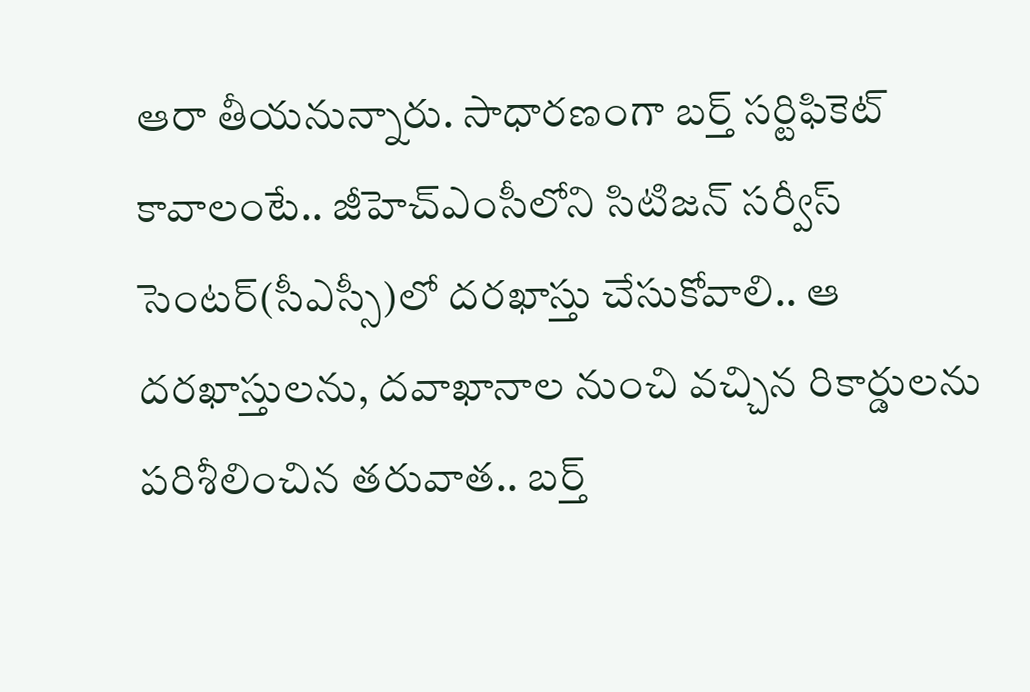ఆరా తీయనున్నారు. సాధారణంగా బర్త్ సర్టిఫికెట్ కావాలంటే.. జీహెచ్ఎంసీలోని సిటిజన్ సర్వీస్ సెంటర్(సీఎస్సీ)లో దరఖాస్తు చేసుకోవాలి.. ఆ దరఖాస్తులను, దవాఖానాల నుంచి వచ్చిన రికార్డులను పరిశీలించిన తరువాత.. బర్త్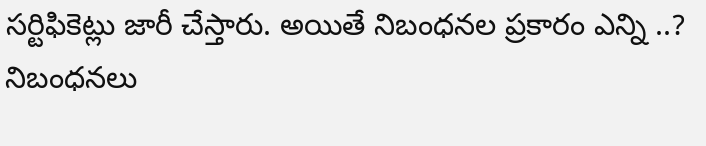సర్టిఫికెట్లు జారీ చేస్తారు. అయితే నిబంధనల ప్రకారం ఎన్ని ..? నిబంధనలు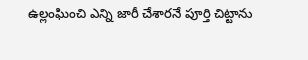ఉల్లంఘించి ఎన్ని జారీ చేశారనే పూర్తి చిట్టాను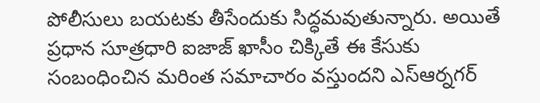పోలీసులు బయటకు తీసేందుకు సిద్ధమవుతున్నారు. అయితే ప్రధాన సూత్రధారి ఐజాజ్ ఖాసీం చిక్కితే ఈ కేసుకు సంబంధించిన మరింత సమాచారం వస్తుందని ఎస్ఆర్నగర్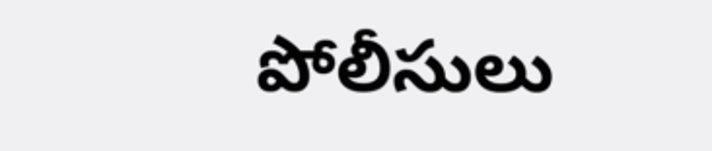పోలీసులు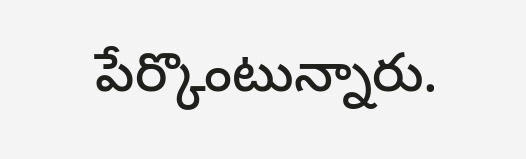పేర్కొంటున్నారు.